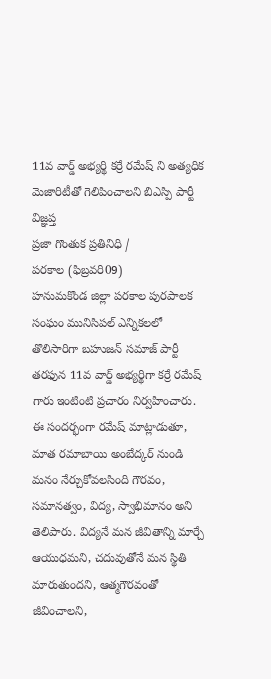11వ వార్డ్ అభ్యర్థి కర్రే రమేష్ ని అత్యధిక మెజారిటీతో గెలిపించాలని బిఎస్పి పార్టీ విజ్ఞప్త
ప్రజా గొంతుక ప్రతినిధి /
పరకాల (ఫిబ్రవరి09)
హనుమకొండ జిల్లా పరకాల పురపాలక సంఘం మునిసిపల్ ఎన్నికలలో తొలిసారిగా బహుజన్ సమాజ్ పార్టీ తరఫున 11వ వార్డ్ అభ్యర్థిగా కర్రే రమేష్ గారు ఇంటింటి ప్రచారం నిర్వహించారు.
ఈ సందర్భంగా రమేష్ మాట్లాడుతూ, మాత రమాబాయి అంబేద్కర్ నుండి మనం నేర్చుకోవలసింది గౌరవం, సమానత్వం, విద్య, స్వాభిమానం అని తెలిపారు. విద్యనే మన జీవితాన్ని మార్చే ఆయుధమని, చదువుతోనే మన స్థితి మారుతుందని, ఆత్మగౌరవంతో జీవించాలని,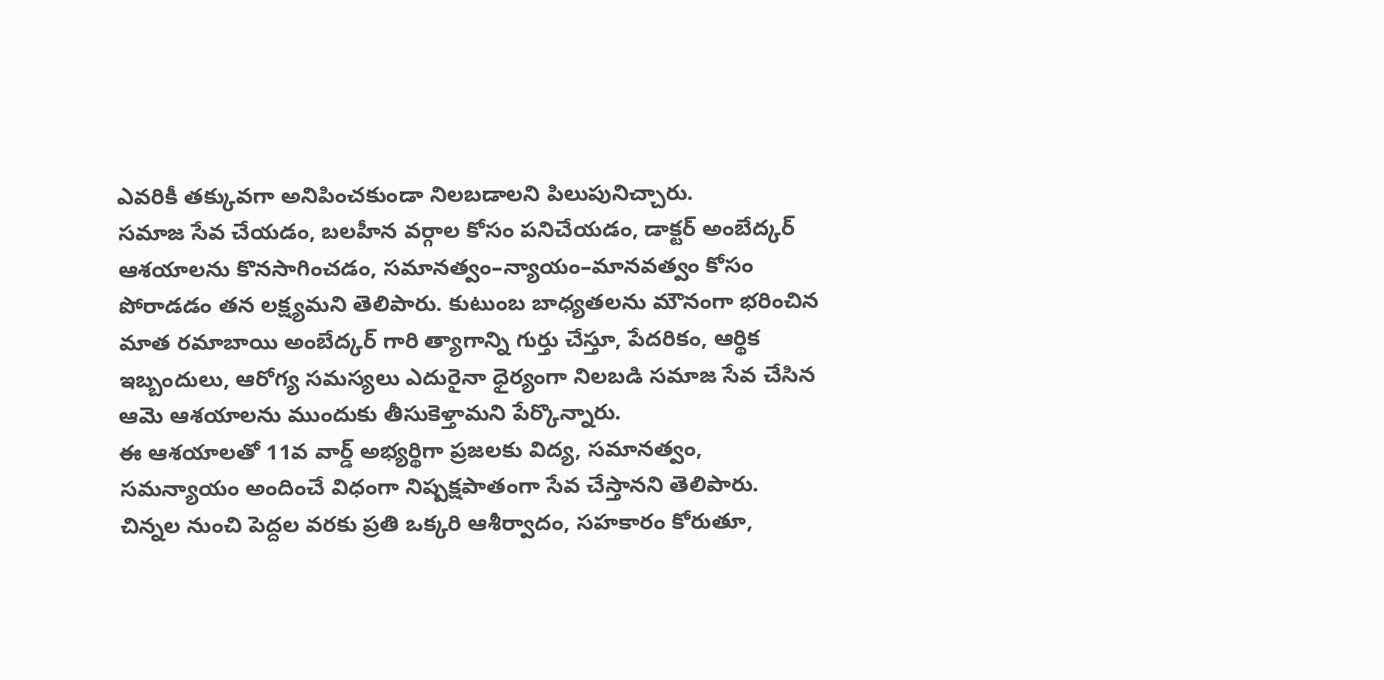ఎవరికీ తక్కువగా అనిపించకుండా నిలబడాలని పిలుపునిచ్చారు.
సమాజ సేవ చేయడం, బలహీన వర్గాల కోసం పనిచేయడం, డాక్టర్ అంబేద్కర్ ఆశయాలను కొనసాగించడం, సమానత్వం–న్యాయం–మానవత్వం కోసం పోరాడడం తన లక్ష్యమని తెలిపారు. కుటుంబ బాధ్యతలను మౌనంగా భరించిన మాత రమాబాయి అంబేద్కర్ గారి త్యాగాన్ని గుర్తు చేస్తూ, పేదరికం, ఆర్థిక ఇబ్బందులు, ఆరోగ్య సమస్యలు ఎదురైనా ధైర్యంగా నిలబడి సమాజ సేవ చేసిన ఆమె ఆశయాలను ముందుకు తీసుకెళ్తామని పేర్కొన్నారు.
ఈ ఆశయాలతో 11వ వార్డ్ అభ్యర్థిగా ప్రజలకు విద్య, సమానత్వం, సమన్యాయం అందించే విధంగా నిష్పక్షపాతంగా సేవ చేస్తానని తెలిపారు. చిన్నల నుంచి పెద్దల వరకు ప్రతి ఒక్కరి ఆశీర్వాదం, సహకారం కోరుతూ,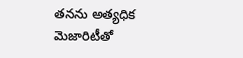తనను అత్యధిక మెజారిటీతో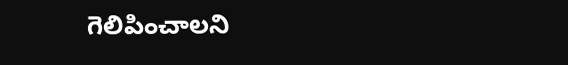గెలిపించాలని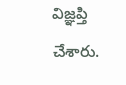విజ్ఞప్తి చేశారు.